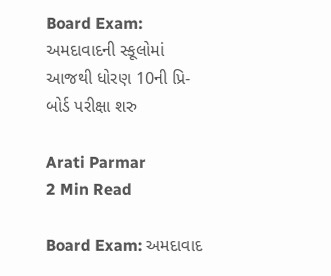Board Exam: અમદાવાદની સ્કૂલોમાં આજથી ધોરણ 10ની પ્રિ-બોર્ડ પરીક્ષા શરુ

Arati Parmar
2 Min Read

Board Exam: અમદાવાદ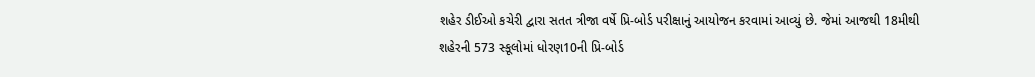શહેર ડીઈઓ કચેરી દ્વારા સતત ત્રીજા વર્ષે પ્રિ-બોર્ડ પરીક્ષાનું આયોજન કરવામાં આવ્યું છે. જેમાં આજથી 18મીથી શહેરની 573 સ્કૂલોમાં ધોરણ10ની પ્રિ-બોર્ડ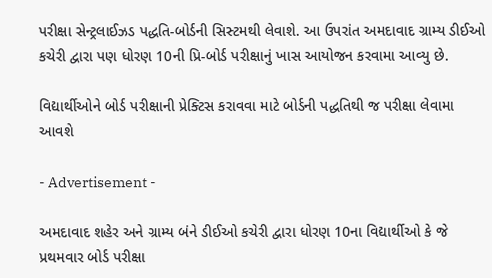પરીક્ષા સેન્ટ્રલાઈઝડ પદ્ધતિ-બોર્ડની સિસ્ટમથી લેવાશે. આ ઉપરાંત અમદાવાદ ગ્રામ્ય ડીઈઓ કચેરી દ્વારા પણ ધોરણ 10ની પ્રિ-બોર્ડ પરીક્ષાનું ખાસ આયોજન કરવામા આવ્યુ છે.

વિદ્યાર્થીઓને બોર્ડ પરીક્ષાની પ્રેક્ટિસ કરાવવા માટે બોર્ડની પદ્ધતિથી જ પરીક્ષા લેવામા આવશે

- Advertisement -

અમદાવાદ શહેર અને ગ્રામ્ય બંને ડીઈઓ કચેરી દ્વારા ધોરણ 10ના વિદ્યાર્થીઓ કે જે પ્રથમવાર બોર્ડ પરીક્ષા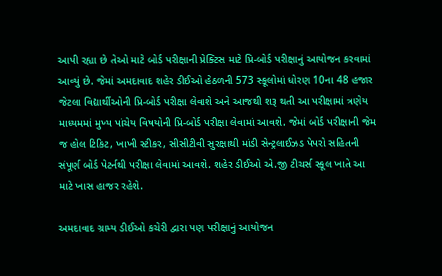આપી રહ્યા છે તેઓ માટે બોર્ડ પરીક્ષાની પ્રેક્ટિસ માટે પ્રિ-બોર્ડ પરીક્ષાનું આયોજન કરવામાં આવ્યું છે. જેમાં અમદાવાદ શહેર ડીઈઓ હેઠળની 573 સ્કૂલોમાં ધોરણ 10ના 48 હજાર જેટલા વિદ્યાર્થીઓની પ્રિ-બોર્ડ પરીક્ષા લેવાશે અને આજથી શરૂ થતી આ પરીક્ષામાં ત્રણેય માધ્યમમાં મુખ્ય પાંચેય વિષયોની પ્રિ-બોર્ડ પરીક્ષા લેવામાં આવશે. જેમાં બોર્ડ પરીક્ષાની જેમ જ હોલ ટિકિટ, ખાખી સ્ટીકર, સીસીટીવી સુરક્ષાથી માંડી સેન્ટ્રલાઈઝડ પેપરો સહિતની સંપૂર્ણ બોર્ડ પેટર્નથી પરીક્ષા લેવામાં આવશે. શહેર ડીઈઓ એ.જી ટીચર્સ સ્કૂલ ખાતે આ માટે ખાસ હાજર રહેશે.

અમદાવાદ ગ્રામ્ય ડીઈઓ કચેરી દ્વારા પણ પરીક્ષાનું આયોજન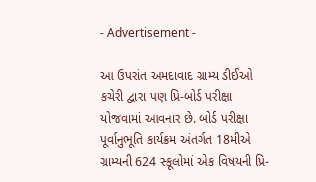- Advertisement -

આ ઉપરાંત અમદાવાદ ગ્રામ્ય ડીઈઓ કચેરી દ્વારા પણ પ્રિ-બોર્ડ પરીક્ષા યોજવામાં આવનાર છે. બોર્ડ પરીક્ષા પૂર્વાનુભૂતિ કાર્યક્રમ અંતર્ગત 18મીએ ગ્રામ્યની 624 સ્કૂલોમાં એક વિષયની પ્રિ-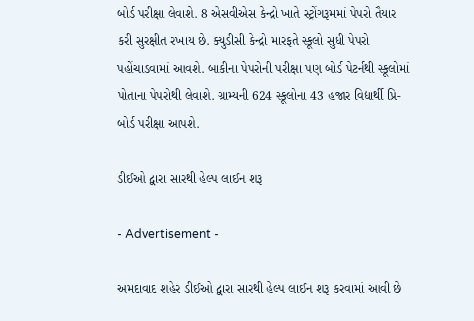બોર્ડ પરીક્ષા લેવાશે. 8 એસવીએસ કેન્દ્રો ખાતે સ્ટ્રોંગરૂમમાં પેપરો તૈયાર કરી સુરક્ષીત રખાય છે. ક્યુડીસી કેન્દ્રો મારફતે સ્કૂલો સુધી પેપરો પહોંચાડવામાં આવશે. બાકીના પેપરોની પરીક્ષા પણ બોર્ડ પેટર્નથી સ્કૂલોમાં પોતાના પેપરોથી લેવાશે. ગ્રામ્યની 624 સ્કૂલોના 43 હજાર વિદ્યાર્થી પ્રિ-બોર્ડ પરીક્ષા આપશે.

ડીઈઓ દ્વારા સારથી હેલ્પ લાઈન શરૂ

- Advertisement -

અમદાવાદ શહેર ડીઈઓ દ્વારા સારથી હેલ્પ લાઈન શરૂ કરવામાં આવી છે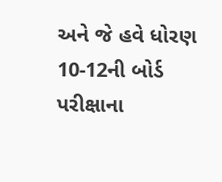અને જે હવે ધોરણ 10-12ની બોર્ડ પરીક્ષાના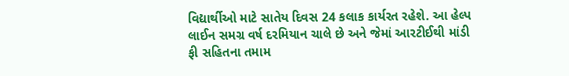વિદ્યાર્થીઓ માટે સાતેય દિવસ 24 કલાક કાર્યરત રહેશે. આ હેલ્પ લાઈન સમગ્ર વર્ષ દરમિયાન ચાલે છે અને જેમાં આરટીઈથી માંડી ફી સહિતના તમામ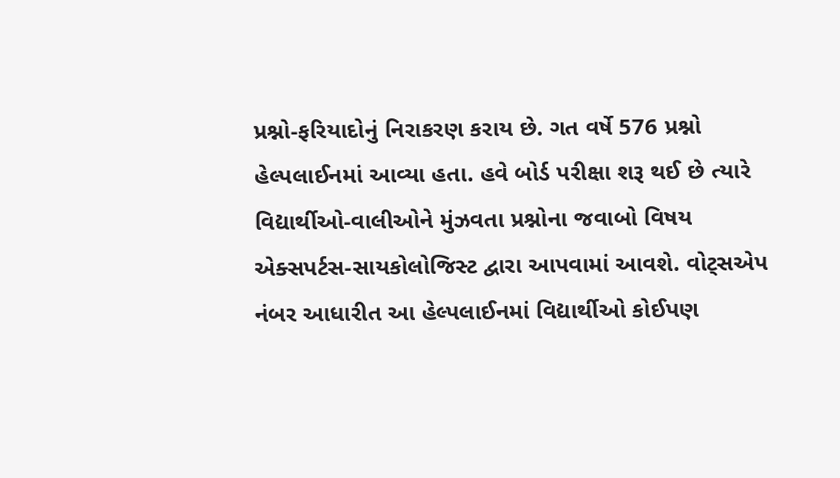પ્રશ્નો-ફરિયાદોનું નિરાકરણ કરાય છે. ગત વર્ષે 576 પ્રશ્નો હેલ્પલાઈનમાં આવ્યા હતા. હવે બોર્ડ પરીક્ષા શરૂ થઈ છે ત્યારે વિદ્યાર્થીઓ-વાલીઓને મુંઝવતા પ્રશ્નોના જવાબો વિષય એક્સપર્ટસ-સાયકોલોજિસ્ટ દ્વારા આપવામાં આવશે. વોટ્‌સએપ નંબર આધારીત આ હેલ્પલાઈનમાં વિદ્યાર્થીઓ કોઈપણ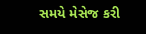સમયે મેસેજ કરી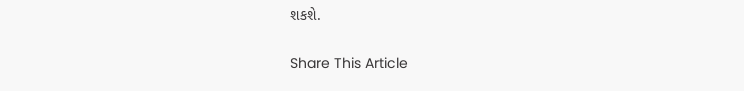શકશે.

Share This Article